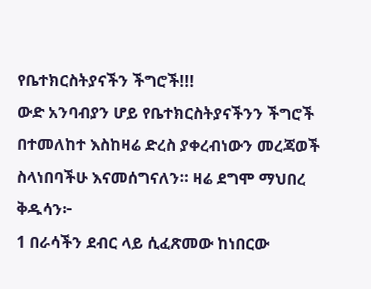የቤተክርስትያናችን ችግሮች!!!
ውድ አንባብያን ሆይ የቤተክርስትያናችንን ችግሮች በተመለከተ እስከዛሬ ድረስ ያቀረብነውን መረጃወች ስላነበባችሁ እናመሰግናለን። ዛሬ ደግሞ ማህበረ ቅዱሳን፦
1 በራሳችን ደብር ላይ ሲፈጽመው ከነበርው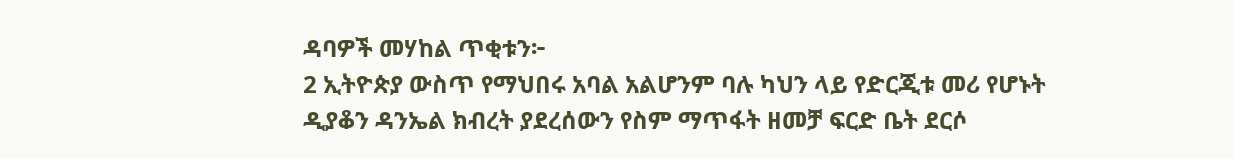ዳባዎች መሃከል ጥቂቱን፦
2 ኢትዮጵያ ውስጥ የማህበሩ አባል አልሆንም ባሉ ካህን ላይ የድርጂቱ መሪ የሆኑት ዲያቆን ዳንኤል ክብረት ያደረሰውን የስም ማጥፋት ዘመቻ ፍርድ ቤት ደርሶ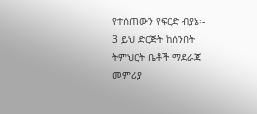የተሰጠውን የፍርድ ብያኔ፡-
3 ይህ ድርጅት ከሰንበት ትምህርት ቤቶች ማደራጃ መምሪያ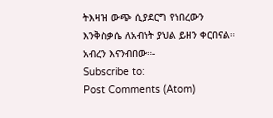ትእዛዝ ውጭ ሲያደርግ የነበረውን እንቅስቃሴ ለአብነት ያህል ይዘን ቀርበናል።
አብረን እናንብበው።-
Subscribe to:
Post Comments (Atom)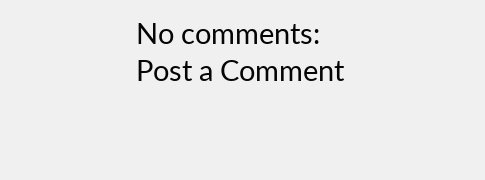No comments:
Post a Comment